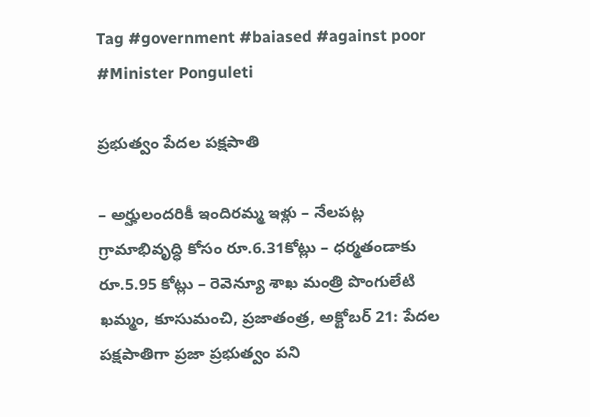Tag #government #baiased #against poor #Minister Ponguleti

ప్రభుత్వం పేదల పక్షపాతి

– అర్హులందరికీ ఇందిర‌మ్మ ఇళ్లు – నేల‌ప‌ట్ల గ్రామాభివృద్ధి కోసం రూ.6.31కోట్లు – ధ‌ర్మతండాకు రూ.5.95 కోట్లు – రెవెన్యూ శాఖ మంత్రి పొంగులేటి ఖమ్మం, కూసుమంచి, ప్రజాతంత్ర, అక్టోబర్ 21: పేదల పక్షపాతిగా ప్రజా ప్రభుత్వం పని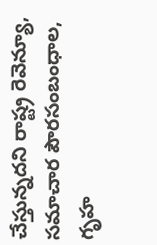చేస్తున్నదని రాష్ట్ర రెవెన్యూ, సమాచార పౌరసంబంధాల, గృహ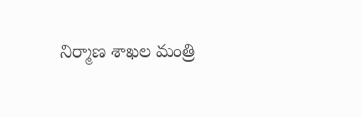నిర్మాణ శాఖల మంత్రి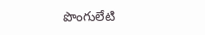పొంగులేటి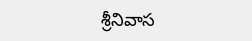శ్రీనివాస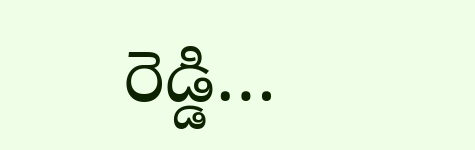రెడ్డి…